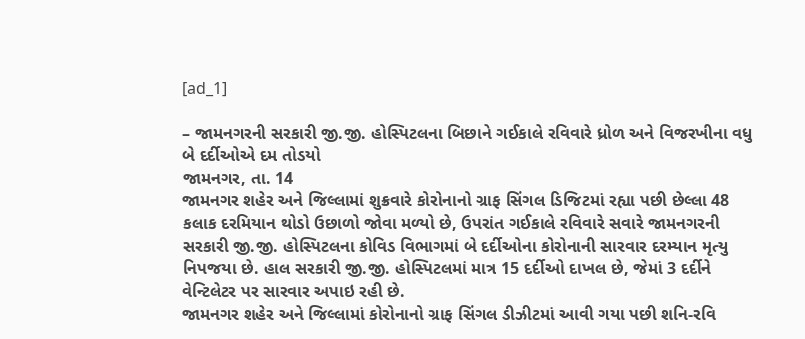[ad_1]

– જામનગરની સરકારી જી.જી. હોસ્પિટલના બિછાને ગઈકાલે રવિવારે ધ્રોળ અને વિજરખીના વધુ બે દર્દીઓએ દમ તોડયો
જામનગર, તા. 14
જામનગર શહેર અને જિલ્લામાં શુક્રવારે કોરોનાનો ગ્રાફ સિંગલ ડિજિટમાં રહ્યા પછી છેલ્લા 48 કલાક દરમિયાન થોડો ઉછાળો જોવા મળ્યો છે, ઉપરાંત ગઈકાલે રવિવારે સવારે જામનગરની સરકારી જી.જી. હોસ્પિટલના કોવિડ વિભાગમાં બે દર્દીઓના કોરોનાની સારવાર દરમ્યાન મૃત્યુ નિપજયા છે. હાલ સરકારી જી.જી. હોસ્પિટલમાં માત્ર 15 દર્દીઓ દાખલ છે, જેમાં 3 દર્દીને વેન્ટિલેટર પર સારવાર અપાઇ રહી છે.
જામનગર શહેર અને જિલ્લામાં કોરોનાનો ગ્રાફ સિંગલ ડીઝીટમાં આવી ગયા પછી શનિ-રવિ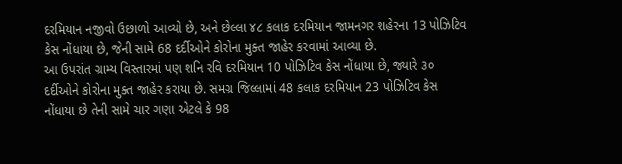દરમિયાન નજીવો ઉછાળો આવ્યો છે, અને છેલ્લા ૪૮ કલાક દરમિયાન જામનગર શહેરના 13 પોઝિટિવ કેસ નોંધાયા છે, જેની સામે 68 દર્દીઓને કોરોના મુક્ત જાહેર કરવામાં આવ્યા છે.
આ ઉપરાંત ગ્રામ્ય વિસ્તારમાં પણ શનિ રવિ દરમિયાન 10 પોઝિટિવ કેસ નોંધાયા છે, જ્યારે ૩૦ દર્દીઓને કોરોના મુક્ત જાહેર કરાયા છે. સમગ્ર જિલ્લામાં 48 કલાક દરમિયાન 23 પોઝિટિવ કેસ નોંધાયા છે તેની સામે ચાર ગણા એટલે કે 98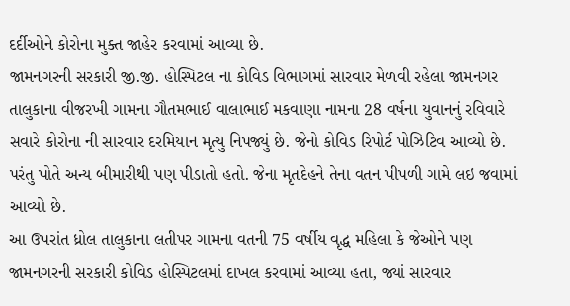દર્દીઓને કોરોના મુક્ત જાહેર કરવામાં આવ્યા છે.
જામનગરની સરકારી જી.જી. હોસ્પિટલ ના કોવિડ વિભાગમાં સારવાર મેળવી રહેલા જામનગર તાલુકાના વીજરખી ગામના ગૌતમભાઈ વાલાભાઈ મકવાણા નામના 28 વર્ષના યુવાનનું રવિવારે સવારે કોરોના ની સારવાર દરમિયાન મૃત્યુ નિપજ્યું છે. જેનો કોવિડ રિપોર્ટ પોઝિટિવ આવ્યો છે. પરંતુ પોતે અન્ય બીમારીથી પણ પીડાતો હતો. જેના મૃતદેહને તેના વતન પીપળી ગામે લઇ જવામાં આવ્યો છે.
આ ઉપરાંત ધ્રોલ તાલુકાના લતીપર ગામના વતની 75 વર્ષીય વૃદ્ધ મહિલા કે જેઓને પણ જામનગરની સરકારી કોવિડ હોસ્પિટલમાં દાખલ કરવામાં આવ્યા હતા, જ્યાં સારવાર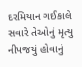દરમિયાન ગઈકાલે સવારે તેઓનું મૃત્યુ નીપજયું હોવાનું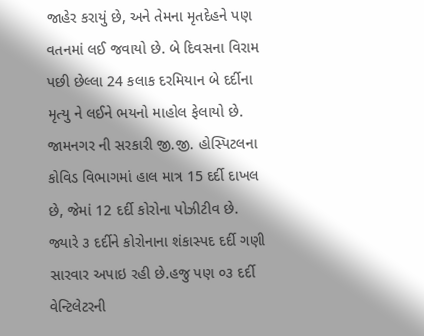જાહેર કરાયું છે, અને તેમના મૃતદેહને પણ વતનમાં લઈ જવાયો છે. બે દિવસના વિરામ પછી છેલ્લા 24 કલાક દરમિયાન બે દર્દીના મૃત્યુ ને લઈને ભયનો માહોલ ફેલાયો છે.
જામનગર ની સરકારી જી.જી. હોસ્પિટલના કોવિડ વિભાગમાં હાલ માત્ર 15 દર્દી દાખલ છે, જેમાં 12 દર્દી કોરોના પોઝીટીવ છે. જ્યારે ૩ દર્દીને કોરોનાના શંકાસ્પદ દર્દી ગણી સારવાર અપાઇ રહી છે.હજુ પણ ૦૩ દર્દી વેન્ટિલેટરની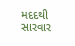મદદથી સારવાર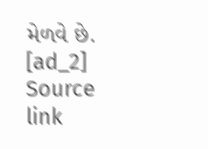મેળવે છે.
[ad_2]
Source link